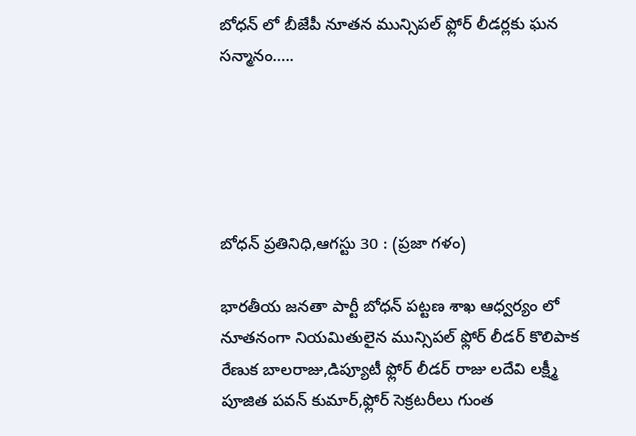బోధన్ లో బీజేపీ నూతన మున్సిపల్ ఫ్లోర్ లీడర్లకు ఘన సన్మానం…..





బోధన్ ప్రతినిధి,ఆగస్టు 30 : (ప్రజా గళం)

భారతీయ జనతా పార్టీ బోధన్ పట్టణ శాఖ ఆధ్వర్యం లో నూతనంగా నియమితులైన మున్సిపల్ ఫ్లోర్ లీడర్ కొలిపాక రేణుక బాలరాజు,డిప్యూటీ ఫ్లోర్ లీడర్ రాజు లదేవి లక్ష్మీ పూజిత పవన్ కుమార్,ఫ్లోర్ సెక్రటరీలు గుంత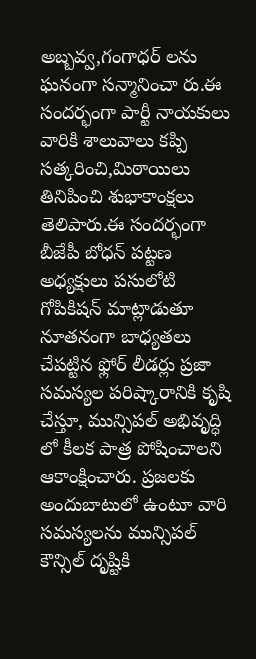అబ్బవ్వ,గంగాధర్ లను ఘనంగా సన్మానించా రు.ఈ సందర్భంగా పార్టీ నాయకులు వారికి శాలువాలు కప్పి సత్కరించి,మిఠాయిలు తినిపించి శుభాకాంక్షలు తెలిపారు.ఈ సందర్భంగా బీజేపీ బోధన్ పట్టణ అధ్యక్షులు పసులోటి గోపికిషన్ మాట్లాడుతూ నూతనంగా బాధ్యతలు చేపట్టిన ఫ్లోర్ లీడర్లు ప్రజా సమస్యల పరిష్కారానికి కృషి చేస్తూ, మున్సిపల్ అభివృద్ధి లో కీలక పాత్ర పోషించాలని ఆకాంక్షించారు. ప్రజలకు అందుబాటులో ఉంటూ వారి సమస్యలను మున్సిపల్ కౌన్సిల్ దృష్టికి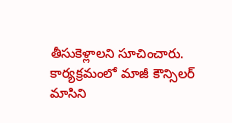తీసుకెళ్లాలని సూచించారు. కార్యక్రమంలో మాజీ కౌన్సిలర్ మాసిని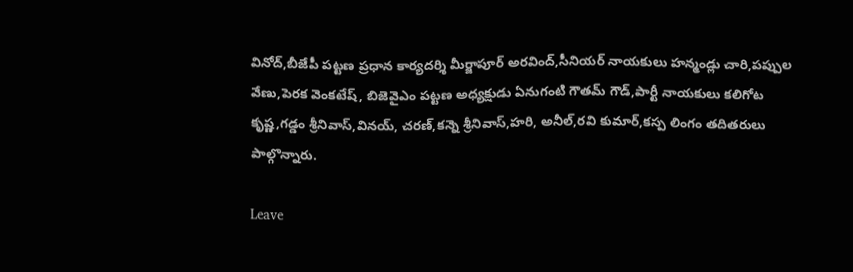వినోద్,బీజేపీ పట్టణ ప్రధాన కార్యదర్శి మీర్జాపూర్ అరవింద్,సీనియర్ నాయకులు హన్మండ్లు చారి,పప్పుల వేణు,పెరక వెంకటేష్, బిజెవైఎం పట్టణ అధ్యక్షుడు ఏనుగంటి గౌతమ్ గౌడ్,పార్టీ నాయకులు కలిగోట కృష్ణ,గడ్డం శ్రీనివాస్,వినయ్, చరణ్,కన్నె శ్రీనివాస్,హరి, అనీల్,రవి కుమార్,కస్ప లింగం తదితరులు పాల్గొన్నారు.

Leave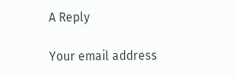A Reply

Your email address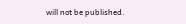will not be published.